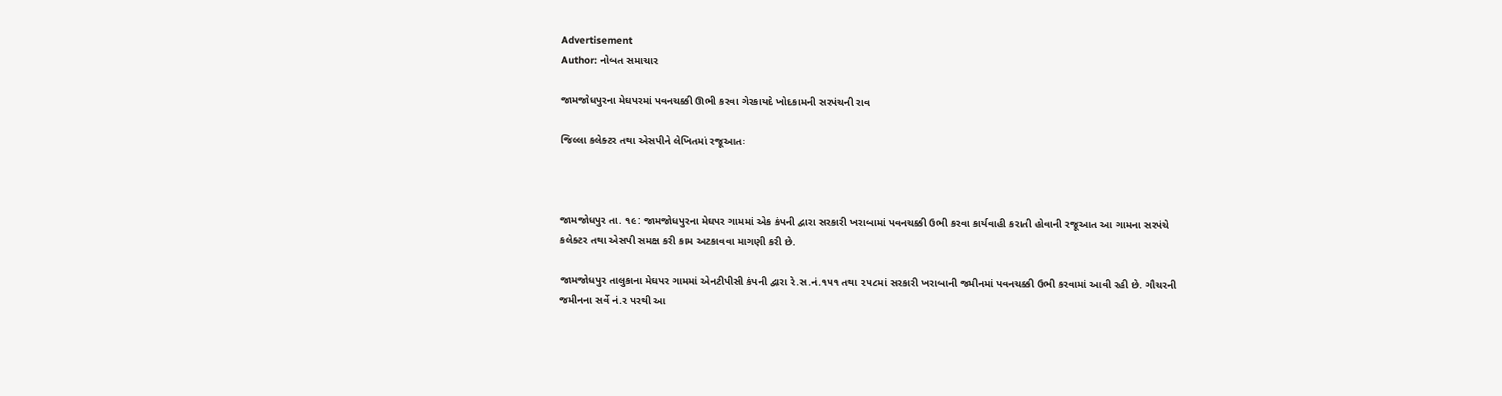Advertisement
Author: નોબત સમાચાર

જામજોધપુરના મેઘપરમાં પવનચક્કી ઊભી કરવા ગેરકાયદે ખોદકામની સરપંચની રાવ

જિલ્લા કલેક્ટર તથા એસપીને લેખિતમાં રજૂઆતઃ



જામજોધપુર તા. ૧૯: જામજોધપુરના મેઘપર ગામમાં એક કંપની દ્વારા સરકારી ખરાબામાં પવનચક્કી ઉભી કરવા કાર્યવાહી કરાતી હોવાની રજૂઆત આ ગામના સરપંચે કલેક્ટર તથા એસપી સમક્ષ કરી કામ અટકાવવા માગણી કરી છે.

જામજોધપુર તાલુકાના મેઘપર ગામમાં એનટીપીસી કંપની દ્વારા રે.સ.નં.૧૫૧ તથા ૨૫૮માં સરકારી ખરાબાની જમીનમાં પવનચક્કી ઉભી કરવામાં આવી રહી છે. ગૌચરની જમીનના સર્વે નં.ર પરથી આ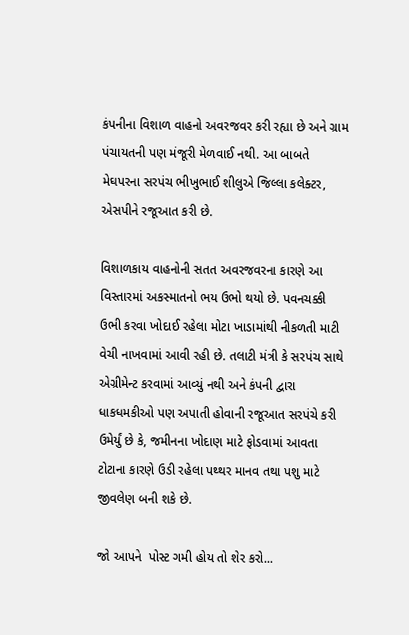કંપનીના વિશાળ વાહનો અવરજવર કરી રહ્યા છે અને ગ્રામ પંચાયતની પણ મંજૂરી મેળવાઈ નથી. આ બાબતે મેઘપરના સરપંચ ભીખુભાઈ શીલુએ જિલ્લા કલેક્ટર, એસપીને રજૂઆત કરી છે.

વિશાળકાય વાહનોની સતત અવરજવરના કારણે આ વિસ્તારમાં અકસ્માતનો ભય ઉભો થયો છે. પવનચક્કી ઉભી કરવા ખોદાઈ રહેલા મોટા ખાડામાંથી નીકળતી માટી વેચી નાખવામાં આવી રહી છે. તલાટી મંત્રી કે સરપંચ સાથે એગ્રીમેન્ટ કરવામાં આવ્યું નથી અને કંપની દ્વારા ધાકધમકીઓ પણ અપાતી હોવાની રજૂઆત સરપંચે કરી ઉમેર્યું છે કે, જમીનના ખોદાણ માટે ફોડવામાં આવતા ટોટાના કારણે ઉડી રહેલા પથ્થર માનવ તથા પશુ માટે જીવલેણ બની શકે છે.

જો આપને  પોસ્ટ ગમી હોય તો શેર કરો...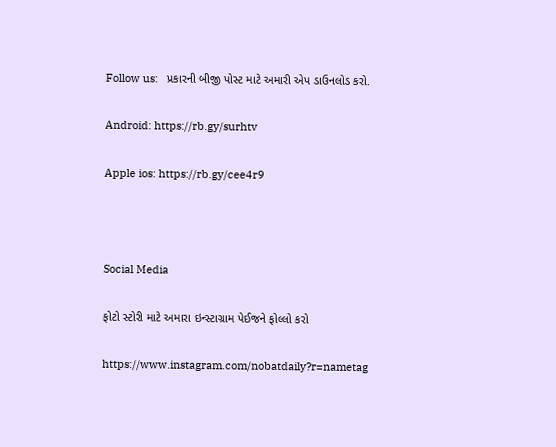Follow us:   પ્રકારની બીજી પોસ્ટ માટે અમારી એપ ડાઉનલોડ કરો.

Android: https://rb.gy/surhtv

Apple ios: https://rb.gy/cee4r9



Social Media

ફોટો સ્ટોરી માટે અમારા ઇન્સ્ટાગ્રામ પેઈજને ફોલ્લો કરો

https://www.instagram.com/nobatdaily?r=nametag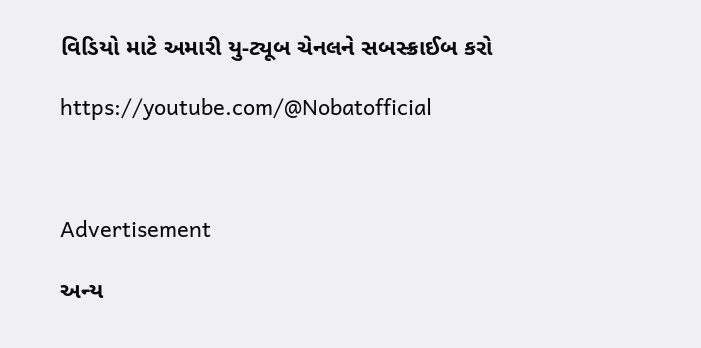વિડિયો માટે અમારી યુ-ટ્યૂબ ચેનલને સબસ્ક્રાઈબ કરો

https://youtube.com/@Nobatofficial



Advertisement

અન્ય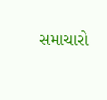સમાચારો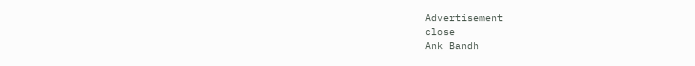Advertisement
close
Ank Bandh